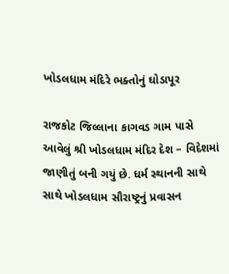ખોડલધામ મંદિરે ભક્તોનું ઘોડાપૂર

રાજકોટ જિલ્લાના કાગવડ ગામ પાસે આવેલું શ્રી ખોડલધામ મંદિર દેશ – વિદેશમાં જાણીતું બની ગયું છે. ધર્મ સ્થાનની સાથે સાથે ખોડલધામ સૌરાષ્ટ્રનું પ્રવાસન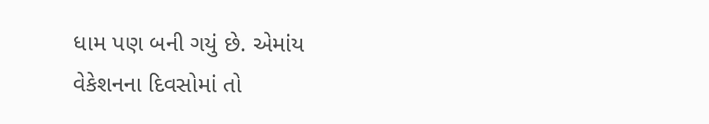ધામ પણ બની ગયું છે. એમાંય વેકેશનના દિવસોમાં તો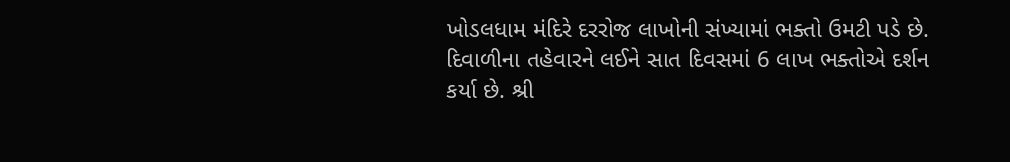ખોડલધામ મંદિરે દરરોજ લાખોની સંખ્યામાં ભક્તો ઉમટી પડે છે. દિવાળીના તહેવારને લઈને સાત દિવસમાં 6 લાખ ભક્તોએ દર્શન કર્યા છે. શ્રી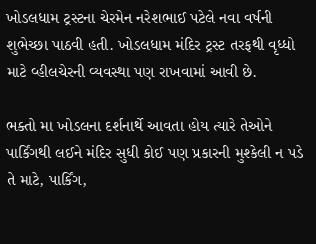ખોડલધામ ટ્રસ્ટના ચેરમેન નરેશભાઈ પટેલે નવા વર્ષની શુભેચ્છા પાઠવી હતી. ખોડલધામ મંદિર ટ્રસ્ટ તરફથી વૃધ્ધો માટે વ્હીલચેરની વ્યવસ્થા પણ રાખવામાં આવી છે.

ભક્તો મા ખોડલના દર્શનાર્થે આવતા હોય ત્યારે તેઓને પાર્કિંગથી લઈને મંદિર સુધી કોઈ પણ પ્રકારની મુશ્કેલી ન પડે તે માટે, પાર્કિંગ,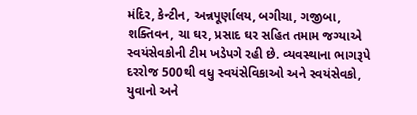મંદિર, કેન્ટીન, અન્નપૂર્ણાલય, બગીચા, ગજીબા, શક્તિવન, ચા ઘર, પ્રસાદ ઘર સહિત તમામ જગ્યાએ સ્વયંસેવકોની ટીમ ખડેપગે રહી છે. વ્યવસ્થાના ભાગરૂપે દરરોજ 500થી વધુ સ્વયંસેવિકાઓ અને સ્વયંસેવકો, યુવાનો અને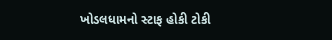ખોડલધામનો સ્ટાફ હોકી ટોકી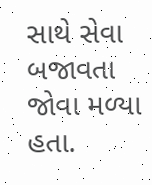સાથે સેવા બજાવતા જોવા મળ્યા હતા.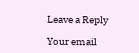Leave a Reply

Your email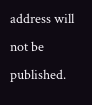address will not be published.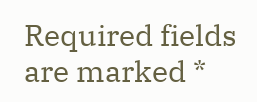Required fields are marked *